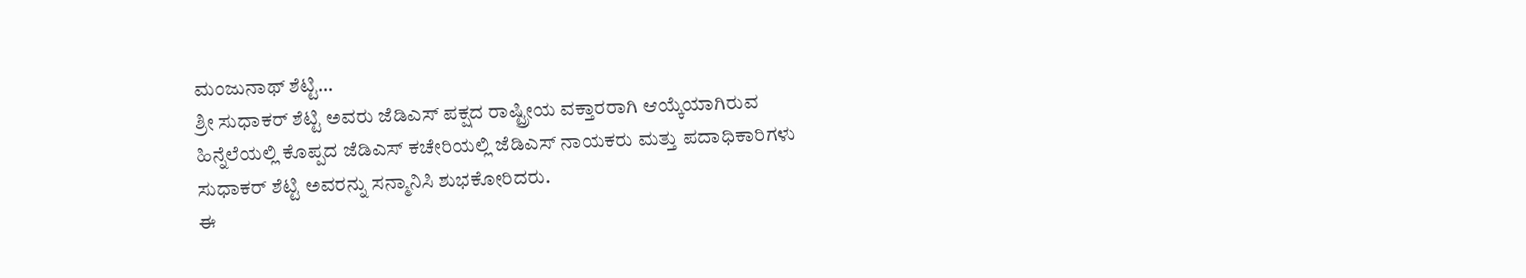ಮಂಜುನಾಥ್ ಶೆಟ್ಟಿ…
ಶ್ರೀ ಸುಧಾಕರ್ ಶೆಟ್ಟಿ ಅವರು ಜೆಡಿಎಸ್ ಪಕ್ಷದ ರಾಷ್ಟ್ರೀಯ ವಕ್ತಾರರಾಗಿ ಆಯ್ಕೆಯಾಗಿರುವ ಹಿನ್ನೆಲೆಯಲ್ಲಿ ಕೊಪ್ಪದ ಜೆಡಿಎಸ್ ಕಚೇರಿಯಲ್ಲಿ ಜೆಡಿಎಸ್ ನಾಯಕರು ಮತ್ತು ಪದಾಧಿಕಾರಿಗಳು ಸುಧಾಕರ್ ಶೆಟ್ಟಿ ಅವರನ್ನು ಸನ್ಮಾನಿಸಿ ಶುಭಕೋರಿದರು.
ಈ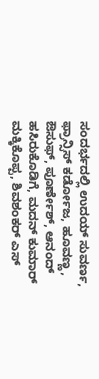ಸಂದರ್ಭದಲ್ಲಿ ಉದಯ್ ಸುವರ್ಣ, ಫ್ರಾನ್ಸಿಸ್ ಕರ್ಡೋಜ, ಹೂವಣ್ಣ, ಔಸುಫ್, ಪೂರ್ಣೇಶ್, ಆನಂದ್ ಹಸಿರುಕೊಡಿಗೆ, ಮದನ್ ಕುಮಾರ್ ಮಕ್ಕಿಕೊಪ್ಪ, ಶಿವಶಂಕರ್ ಎಸ್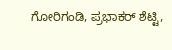ಗೋರಿಗಂಡಿ, ಪ್ರಭಾಕರ್ ಶೆಟ್ಟಿ,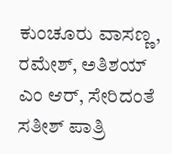ಕುಂಚೂರು ವಾಸಣ್ಣ, ರಮೇಶ್, ಅತಿಶಯ್ ಎಂ ಆರ್, ಸೇರಿದಂತೆ ಸತೀಶ್ ಪಾತ್ರಿ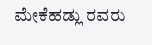ಮೇಕೆಹಡ್ಲು ರವರು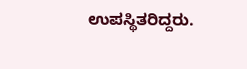ಉಪಸ್ಥಿತರಿದ್ದರು.